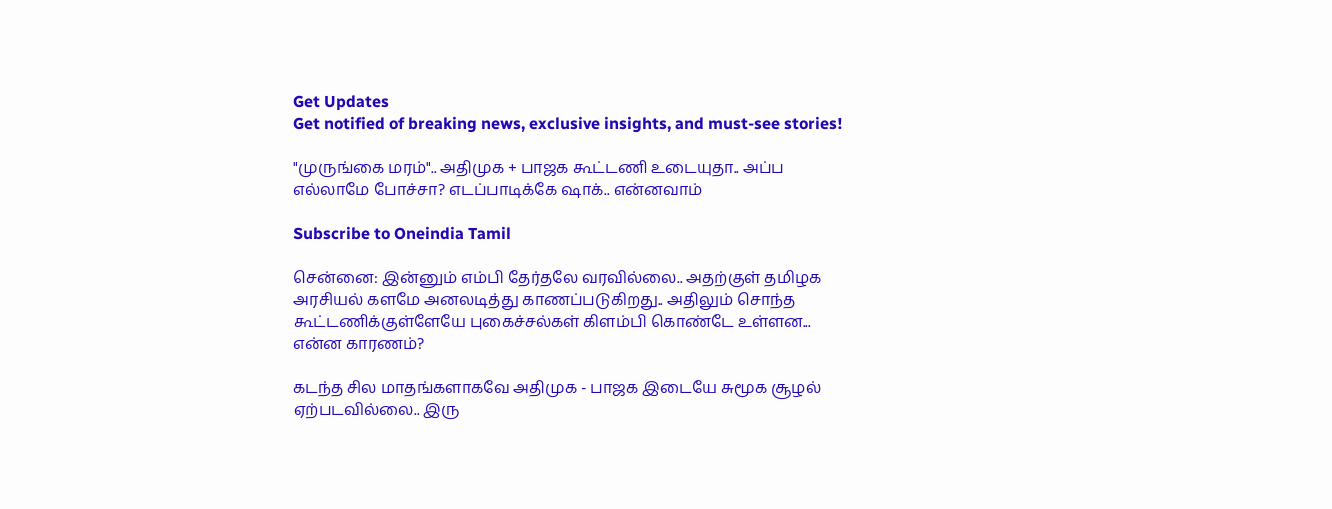Get Updates
Get notified of breaking news, exclusive insights, and must-see stories!

"முருங்கை மரம்".. அதிமுக + பாஜக கூட்டணி உடையுதா.. அப்ப எல்லாமே போச்சா? எடப்பாடிக்கே ஷாக்.. என்னவாம்

Subscribe to Oneindia Tamil

சென்னை: இன்னும் எம்பி தேர்தலே வரவில்லை.. அதற்குள் தமிழக அரசியல் களமே அனலடித்து காணப்படுகிறது.. அதிலும் சொந்த கூட்டணிக்குள்ளேயே புகைச்சல்கள் கிளம்பி கொண்டே உள்ளன... என்ன காரணம்?

கடந்த சில மாதங்களாகவே அதிமுக - பாஜக இடையே சுமூக சூழல் ஏற்படவில்லை.. இரு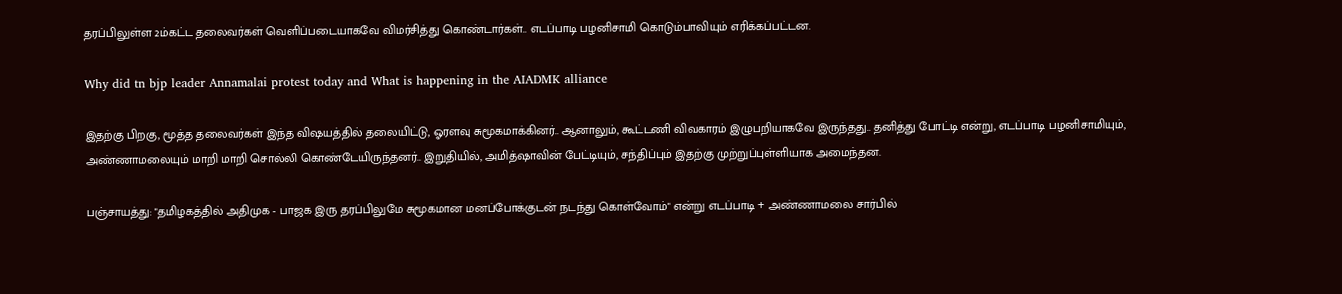தரப்பிலுள்ள 2ம்கட்ட தலைவர்கள் வெளிப்படையாகவே விமர்சித்து கொண்டார்கள்.. எடப்பாடி பழனிசாமி கொடும்பாவியும் எரிக்கப்பட்டன.

Why did tn bjp leader Annamalai protest today and What is happening in the AIADMK alliance

இதற்கு பிறகு, மூத்த தலைவர்கள் இந்த விஷயத்தில் தலையிட்டு, ஓரளவு சுமூகமாக்கினர்.. ஆனாலும், கூட்டணி விவகாரம் இழுபறியாகவே இருந்தது.. தனித்து போட்டி என்று, எடப்பாடி பழனிசாமியும், அண்ணாமலையும் மாறி மாறி சொல்லி கொண்டேயிருந்தனர்.. இறுதியில், அமித்ஷாவின் பேட்டியும், சந்திப்பும் இதற்கு முற்றுப்புள்ளியாக அமைந்தன.

பஞ்சாயத்து: "தமிழகத்தில் அதிமுக - பாஜக இரு தரப்பிலுமே சுமூகமான மனப்போக்குடன் நடந்து கொள்வோம்" என்று எடப்பாடி + அண்ணாமலை சார்பில்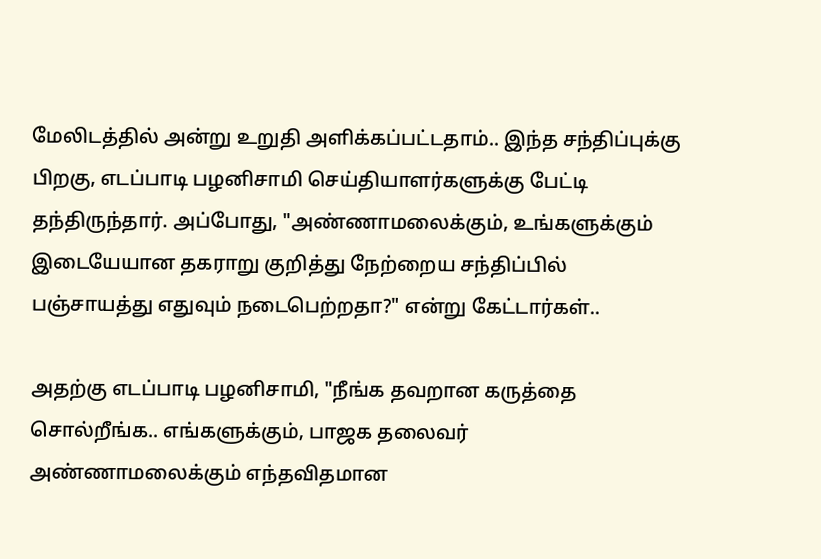மேலிடத்தில் அன்று உறுதி அளிக்கப்பட்டதாம்.. இந்த சந்திப்புக்கு பிறகு, எடப்பாடி பழனிசாமி செய்தியாளர்களுக்கு பேட்டி தந்திருந்தார். அப்போது, "அண்ணாமலைக்கும், உங்களுக்கும் இடையேயான தகராறு குறித்து நேற்றைய சந்திப்பில் பஞ்சாயத்து எதுவும் நடைபெற்றதா?" என்று கேட்டார்கள்..

அதற்கு எடப்பாடி பழனிசாமி, "நீங்க தவறான கருத்தை சொல்றீங்க.. எங்களுக்கும், பாஜக தலைவர் அண்ணாமலைக்கும் எந்தவிதமான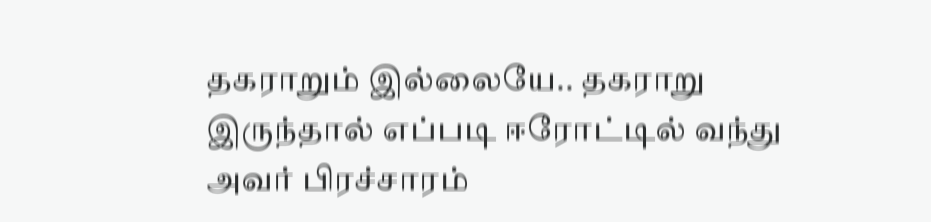தகராறும் இல்லையே.. தகராறு இருந்தால் எப்படி ஈரோட்டில் வந்து அவர் பிரச்சாரம்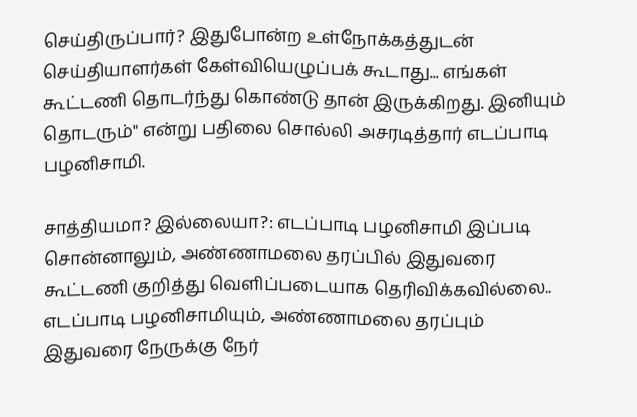செய்திருப்பார்? இதுபோன்ற உள்நோக்கத்துடன் செய்தியாளர்கள் கேள்வியெழுப்பக் கூடாது... எங்கள் கூட்டணி தொடர்ந்து கொண்டு தான் இருக்கிறது. இனியும் தொடரும்" என்று பதிலை சொல்லி அசரடித்தார் எடப்பாடி பழனிசாமி.

சாத்தியமா? இல்லையா?: எடப்பாடி பழனிசாமி இப்படி சொன்னாலும், அண்ணாமலை தரப்பில் இதுவரை கூட்டணி குறித்து வெளிப்படையாக தெரிவிக்கவில்லை.. எடப்பாடி பழனிசாமியும், அண்ணாமலை தரப்பும் இதுவரை நேருக்கு நேர்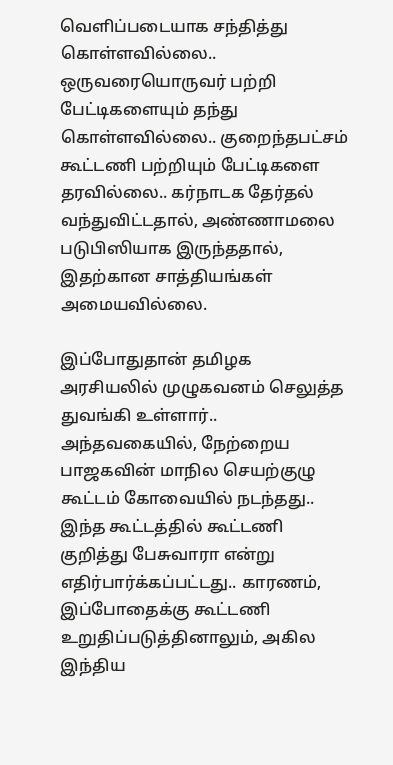வெளிப்படையாக சந்தித்து கொள்ளவில்லை.. ஒருவரையொருவர் பற்றி பேட்டிகளையும் தந்து கொள்ளவில்லை.. குறைந்தபட்சம் கூட்டணி பற்றியும் பேட்டிகளை தரவில்லை.. கர்நாடக தேர்தல் வந்துவிட்டதால், அண்ணாமலை படுபிஸியாக இருந்ததால், இதற்கான சாத்தியங்கள் அமையவில்லை.

இப்போதுதான் தமிழக அரசியலில் முழுகவனம் செலுத்த துவங்கி உள்ளார்.. அந்தவகையில், நேற்றைய பாஜகவின் மாநில செயற்குழு கூட்டம் கோவையில் நடந்தது.. இந்த கூட்டத்தில் கூட்டணி குறித்து பேசுவாரா என்று எதிர்பார்க்கப்பட்டது.. காரணம், இப்போதைக்கு கூட்டணி உறுதிப்படுத்தினாலும், அகில இந்திய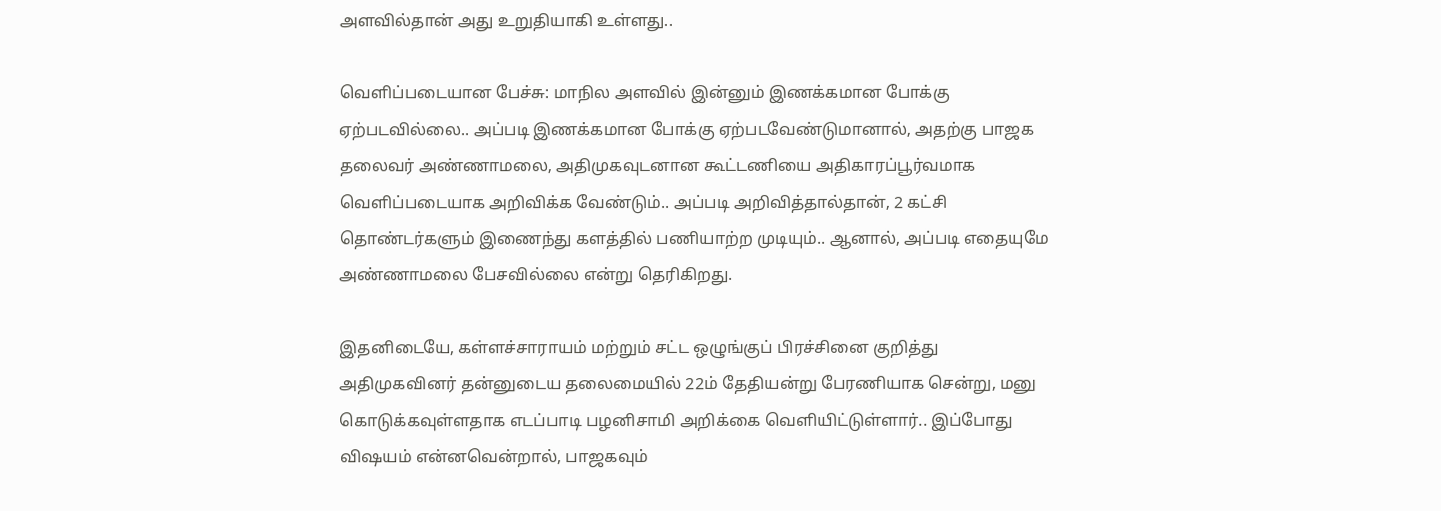அளவில்தான் அது உறுதியாகி உள்ளது..

வெளிப்படையான பேச்சு: மாநில அளவில் இன்னும் இணக்கமான போக்கு ஏற்படவில்லை.. அப்படி இணக்கமான போக்கு ஏற்படவேண்டுமானால், அதற்கு பாஜக தலைவர் அண்ணாமலை, அதிமுகவுடனான கூட்டணியை அதிகாரப்பூர்வமாக வெளிப்படையாக அறிவிக்க வேண்டும்.. அப்படி அறிவித்தால்தான், 2 கட்சி தொண்டர்களும் இணைந்து களத்தில் பணியாற்ற முடியும்.. ஆனால், அப்படி எதையுமே அண்ணாமலை பேசவில்லை என்று தெரிகிறது.

இதனிடையே, கள்ளச்சாராயம் மற்றும் சட்ட ஒழுங்குப் பிரச்சினை குறித்து அதிமுகவினர் தன்னுடைய தலைமையில் 22ம் தேதியன்று பேரணியாக சென்று, மனு கொடுக்கவுள்ளதாக எடப்பாடி பழனிசாமி அறிக்கை வெளியிட்டுள்ளார்.. இப்போது விஷயம் என்னவென்றால், பாஜகவும்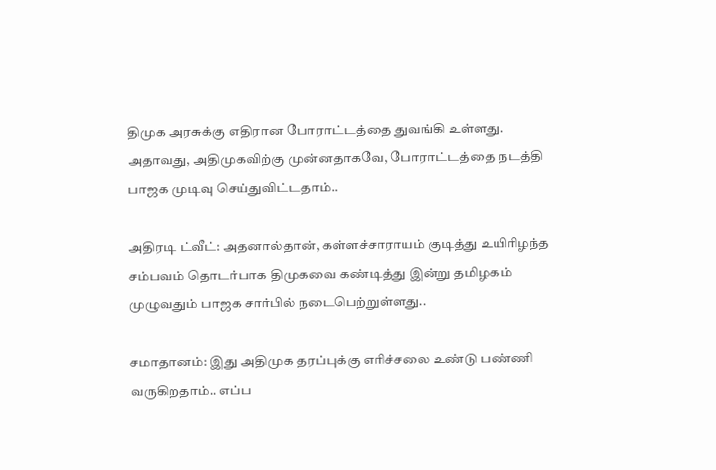திமுக அரசுக்கு எதிரான போராட்டத்தை துவங்கி உள்ளது. அதாவது, அதிமுகவிற்கு முன்னதாகவே, போராட்டத்தை நடத்தி பாஜக முடிவு செய்துவிட்டதாம்..

அதிரடி ட்வீட்: அதனால்தான், கள்ளச்சாராயம் குடித்து உயிரிழந்த சம்பவம் தொடர்பாக திமுகவை கண்டித்து இன்று தமிழகம் முழுவதும் பாஜக சார்பில் நடைபெற்றுள்ளது..

சமாதானம்: இது அதிமுக தரப்புக்கு எரிச்சலை உண்டு பண்ணி வருகிறதாம்.. எப்ப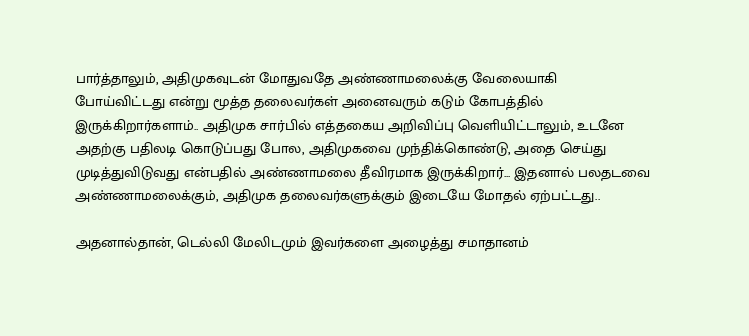பார்த்தாலும், அதிமுகவுடன் மோதுவதே அண்ணாமலைக்கு வேலையாகி போய்விட்டது என்று மூத்த தலைவர்கள் அனைவரும் கடும் கோபத்தில் இருக்கிறார்களாம்.. அதிமுக சார்பில் எத்தகைய அறிவிப்பு வெளியிட்டாலும், உடனே அதற்கு பதிலடி கொடுப்பது போல, அதிமுகவை முந்திக்கொண்டு, அதை செய்து முடித்துவிடுவது என்பதில் அண்ணாமலை தீவிரமாக இருக்கிறார்... இதனால் பலதடவை அண்ணாமலைக்கும், அதிமுக தலைவர்களுக்கும் இடையே மோதல் ஏற்பட்டது..

அதனால்தான், டெல்லி மேலிடமும் இவர்களை அழைத்து சமாதானம்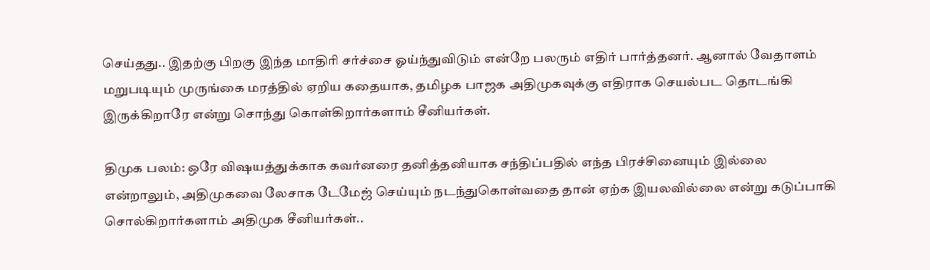செய்தது.. இதற்கு பிறகு இந்த மாதிரி சர்ச்சை ஓய்ந்துவிடும் என்றே பலரும் எதிர் பார்த்தனர். ஆனால் வேதாளம் மறுபடியும் முருங்கை மரத்தில் ஏறிய கதையாக, தமிழக பாஜக அதிமுகவுக்கு எதிராக செயல்பட தொடங்கி இருக்கிறாரே என்று சொந்து கொள்கிறார்களாம் சீனியர்கள்.

திமுக பலம்: ஒரே விஷயத்துக்காக கவர்னரை தனித்தனியாக சந்திப்பதில் எந்த பிரச்சினையும் இல்லை என்றாலும், அதிமுகவை லேசாக டேமேஜ் செய்யும் நடந்துகொள்வதை தான் ஏற்க இயலவில்லை என்று கடுப்பாகி சொல்கிறார்களாம் அதிமுக சீனியர்கள்..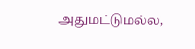அதுமட்டுமல்ல,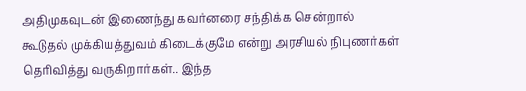அதிமுகவுடன் இணைந்து கவர்னரை சந்திக்க சென்றால் கூடுதல் முக்கியத்துவம் கிடைக்குமே என்று அரசியல் நிபுணர்கள் தெரிவித்து வருகிறார்கள்.. இந்த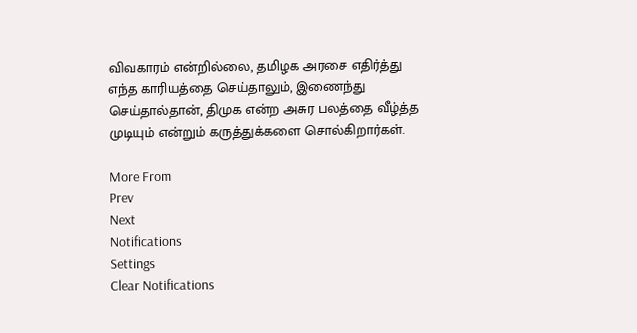விவகாரம் என்றில்லை, தமிழக அரசை எதிர்த்து எந்த காரியத்தை செய்தாலும், இணைந்து செய்தால்தான், திமுக என்ற அசுர பலத்தை வீழ்த்த முடியும் என்றும் கருத்துக்களை சொல்கிறார்கள்.

More From
Prev
Next
Notifications
Settings
Clear Notifications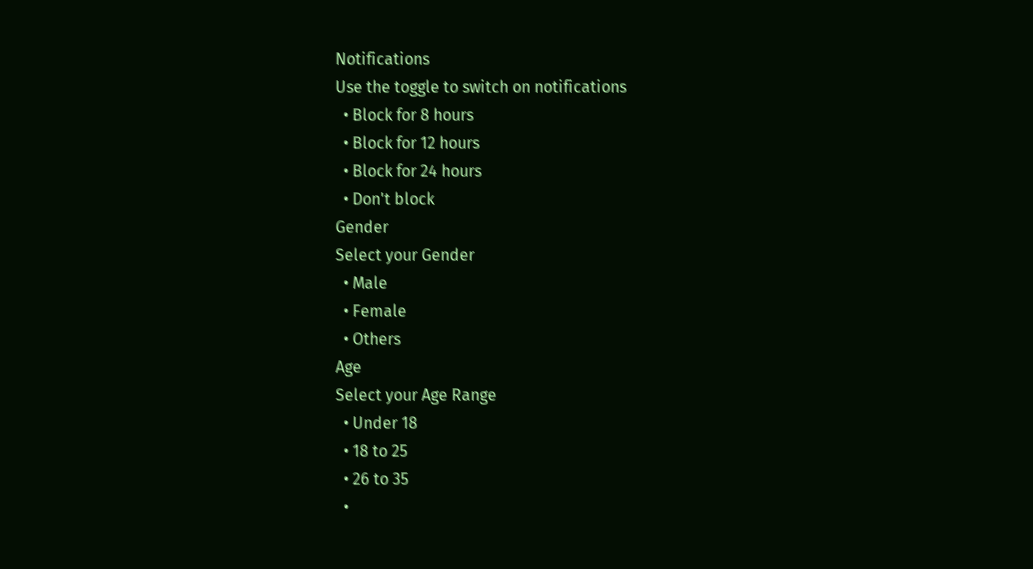Notifications
Use the toggle to switch on notifications
  • Block for 8 hours
  • Block for 12 hours
  • Block for 24 hours
  • Don't block
Gender
Select your Gender
  • Male
  • Female
  • Others
Age
Select your Age Range
  • Under 18
  • 18 to 25
  • 26 to 35
  •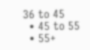36 to 45
  • 45 to 55
  • 55+